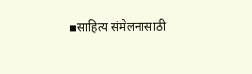▪साहित्य संमेलनासाठी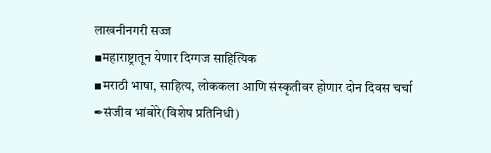लाखनीनगरी सज्ज
▪महाराष्ट्रातून येणार दिग्गज साहित्यिक
▪मराठी भाषा, साहित्य, लोककला आणि संस्कृतीवर होणार दोन दिवस चर्चा
✒संजीव भांबोरे(विशेष प्रतिनिधी)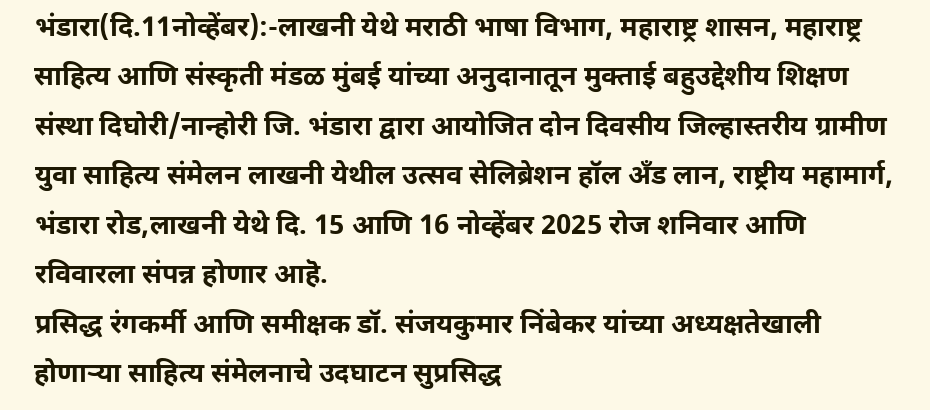भंडारा(दि.11नोव्हेंबर):-लाखनी येथे मराठी भाषा विभाग, महाराष्ट्र शासन, महाराष्ट्र साहित्य आणि संस्कृती मंडळ मुंबई यांच्या अनुदानातून मुक्ताई बहुउद्देशीय शिक्षण संस्था दिघोरी/नान्होरी जि. भंडारा द्वारा आयोजित दोन दिवसीय जिल्हास्तरीय ग्रामीण युवा साहित्य संमेलन लाखनी येथील उत्सव सेलिब्रेशन हॉल अँड लान, राष्ट्रीय महामार्ग, भंडारा रोड,लाखनी येथे दि. 15 आणि 16 नोव्हेंबर 2025 रोज शनिवार आणि रविवारला संपन्न होणार आहॆ.
प्रसिद्ध रंगकर्मी आणि समीक्षक डॉ. संजयकुमार निंबेकर यांच्या अध्यक्षतेखाली होणाऱ्या साहित्य संमेलनाचे उदघाटन सुप्रसिद्ध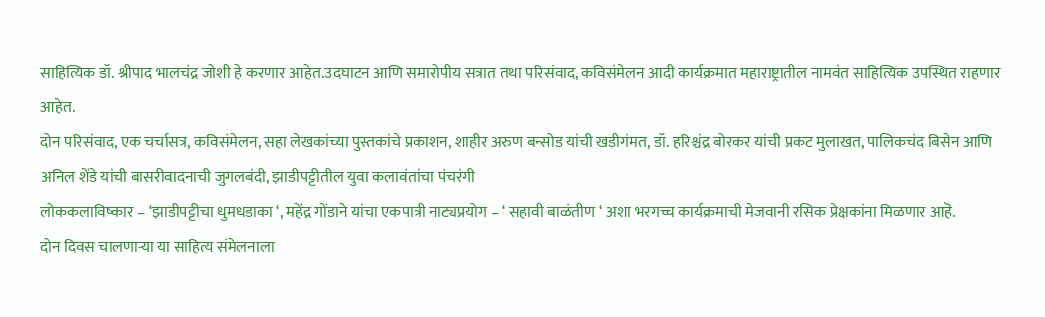साहित्यिक डॉ. श्रीपाद भालचंद्र जोशी हे करणार आहेत.उदघाटन आणि समारोपीय सत्रात तथा परिसंवाद, कविसंमेलन आदी कार्यक्रमात महाराष्ट्रातील नामवंत साहित्यिक उपस्थित राहणार आहेत.
दोन परिसंवाद, एक चर्चासत्र, कविसंमेलन, सहा लेखकांच्या पुस्तकांचे प्रकाशन, शाहीर अरुण बन्सोड यांची खडीगंमत, डॉ. हरिश्चंद्र बोरकर यांची प्रकट मुलाखत, पालिकचंद बिसेन आणि अनिल शेंडे यांची बासरीवादनाची जुगलबंदी, झाडीपट्टीतील युवा कलावंतांचा पंचरंगी
लोककलाविष्कार – ‘झाडीपट्टीचा धुमधडाका ‘, महेंद्र गोंडाने यांचा एकपात्री नाट्यप्रयोग – ‘ सहावी बाळंतीण ‘ अशा भरगच्च कार्यक्रमाची मेजवानी रसिक प्रेक्षकांना मिळणार आहॆ.
दोन दिवस चालणाऱ्या या साहित्य संमेलनाला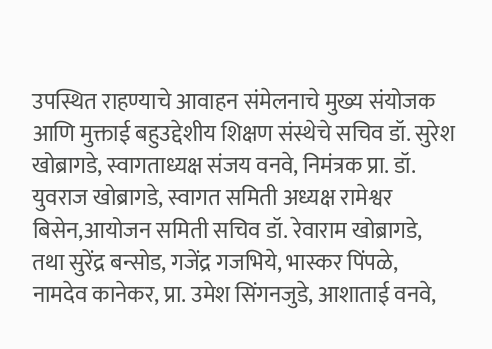उपस्थित राहण्याचे आवाहन संमेलनाचे मुख्य संयोजक आणि मुक्ताई बहुउद्देशीय शिक्षण संस्थेचे सचिव डॉ. सुरेश खोब्रागडे, स्वागताध्यक्ष संजय वनवे, निमंत्रक प्रा. डॉ. युवराज खोब्रागडे, स्वागत समिती अध्यक्ष रामेश्वर बिसेन,आयोजन समिती सचिव डॉ. रेवाराम खोब्रागडे, तथा सुरेंद्र बन्सोड, गजेंद्र गजभिये, भास्कर पिंपळे, नामदेव कानेकर, प्रा. उमेश सिंगनजुडे, आशाताई वनवे,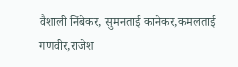वैशाली निंबेकर, सुमनताई कानेकर,कमलताई गणवीर,राजेश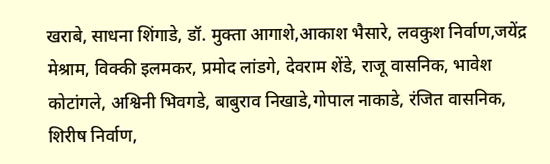खराबे, साधना शिंगाडे, डॉ. मुक्ता आगाशे,आकाश भैसारे, लवकुश निर्वाण,जयेंद्र मेश्राम, विक्की इलमकर, प्रमोद लांडगे, देवराम शेंडे, राजू वासनिक, भावेश कोटांगले, अश्विनी भिवगडे, बाबुराव निखाडे,गोपाल नाकाडे, रंजित वासनिक, शिरीष निर्वाण,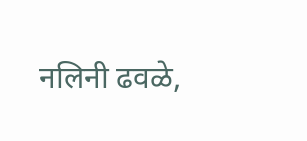नलिनी ढवळे,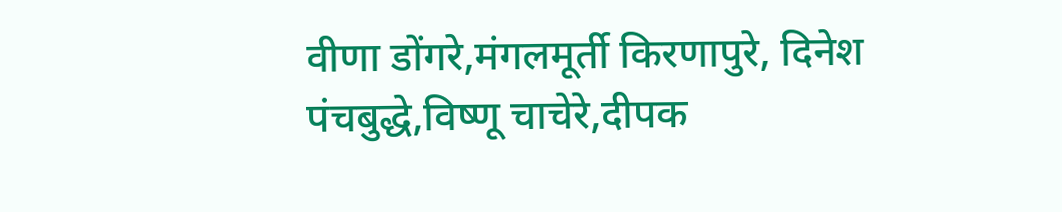वीणा डोंगरे,मंगलमूर्ती किरणापुरे, दिनेश पंचबुद्धे,विष्णू चाचेरे,दीपक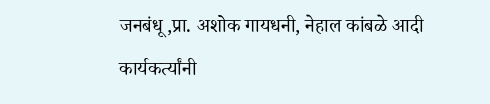जनबंधू,प्रा. अशोक गायधनी, नेहाल कांबळे आदी कार्यकर्त्यांनी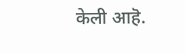केली आहॆ.